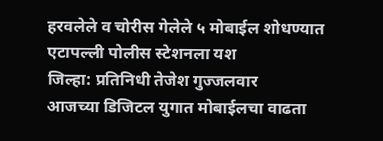हरवलेले व चोरीस गेलेले ५ मोबाईल शोधण्यात एटापल्ली पोलीस स्टेशनला यश
जिल्हा: प्रतिनिधी तेजेश गुज्जलवार
आजच्या डिजिटल युगात मोबाईलचा वाढता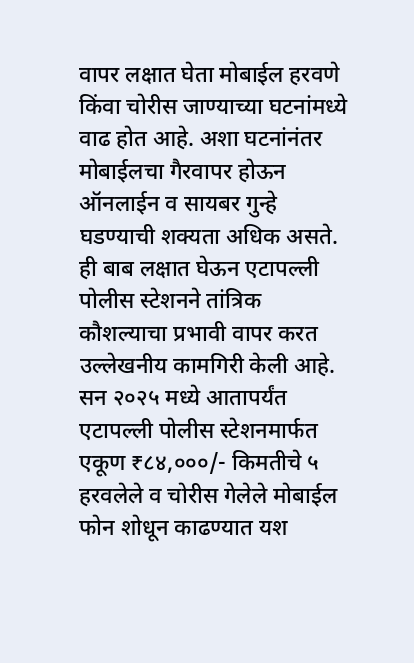वापर लक्षात घेता मोबाईल हरवणे किंवा चोरीस जाण्याच्या घटनांमध्ये वाढ होत आहे. अशा घटनांनंतर मोबाईलचा गैरवापर होऊन ऑनलाईन व सायबर गुन्हे घडण्याची शक्यता अधिक असते. ही बाब लक्षात घेऊन एटापल्ली पोलीस स्टेशनने तांत्रिक कौशल्याचा प्रभावी वापर करत उल्लेखनीय कामगिरी केली आहे.
सन २०२५ मध्ये आतापर्यंत एटापल्ली पोलीस स्टेशनमार्फत एकूण ₹८४,०००/- किमतीचे ५ हरवलेले व चोरीस गेलेले मोबाईल फोन शोधून काढण्यात यश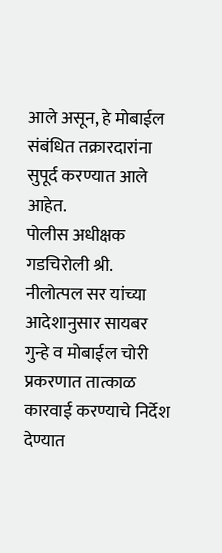आले असून, हे मोबाईल संबंधित तक्रारदारांना सुपूर्द करण्यात आले आहेत.
पोलीस अधीक्षक गडचिरोली श्री. नीलोत्पल सर यांच्या आदेशानुसार सायबर गुन्हे व मोबाईल चोरी प्रकरणात तात्काळ कारवाई करण्याचे निर्देश देण्यात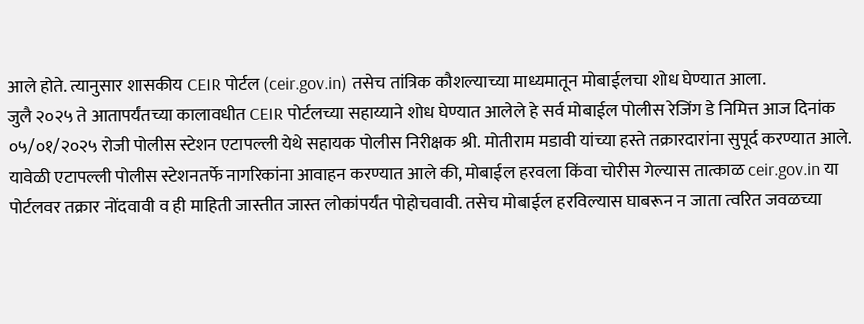आले होते. त्यानुसार शासकीय CEIR पोर्टल (ceir.gov.in) तसेच तांत्रिक कौशल्याच्या माध्यमातून मोबाईलचा शोध घेण्यात आला.
जुलै २०२५ ते आतापर्यंतच्या कालावधीत CEIR पोर्टलच्या सहाय्याने शोध घेण्यात आलेले हे सर्व मोबाईल पोलीस रेजिंग डे निमित्त आज दिनांक ०५/०१/२०२५ रोजी पोलीस स्टेशन एटापल्ली येथे सहायक पोलीस निरीक्षक श्री. मोतीराम मडावी यांच्या हस्ते तक्रारदारांना सुपूर्द करण्यात आले.
यावेळी एटापल्ली पोलीस स्टेशनतर्फे नागरिकांना आवाहन करण्यात आले की, मोबाईल हरवला किंवा चोरीस गेल्यास तात्काळ ceir.gov.in या पोर्टलवर तक्रार नोंदवावी व ही माहिती जास्तीत जास्त लोकांपर्यंत पोहोचवावी. तसेच मोबाईल हरविल्यास घाबरून न जाता त्वरित जवळच्या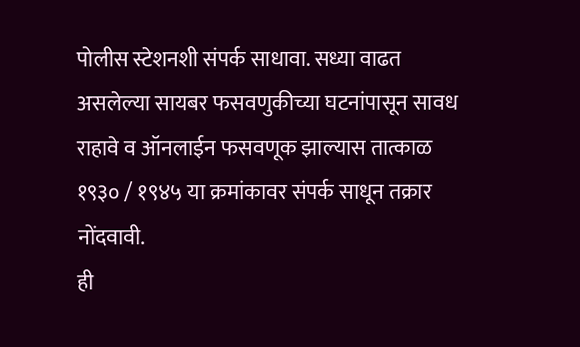पोलीस स्टेशनशी संपर्क साधावा. सध्या वाढत असलेल्या सायबर फसवणुकीच्या घटनांपासून सावध राहावे व ऑनलाईन फसवणूक झाल्यास तात्काळ १९३० / १९४५ या क्रमांकावर संपर्क साधून तक्रार नोंदवावी.
ही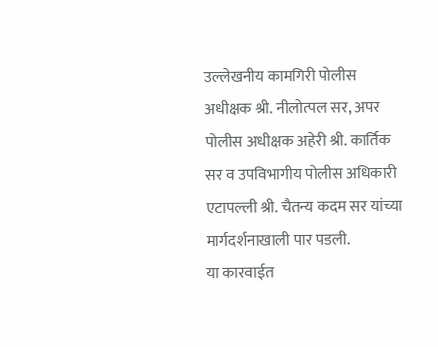उल्लेखनीय कामगिरी पोलीस अधीक्षक श्री. नीलोत्पल सर, अपर पोलीस अधीक्षक अहेरी श्री. कार्तिक सर व उपविभागीय पोलीस अधिकारी एटापल्ली श्री. चैतन्य कदम सर यांच्या मार्गदर्शनाखाली पार पडली.
या कारवाईत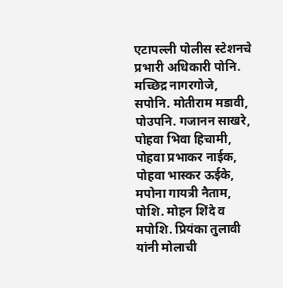एटापल्ली पोलीस स्टेशनचे प्रभारी अधिकारी पोनि. मच्छिद्र नागरगोजे, सपोनि. मोतीराम मडावी, पोउपनि. गजानन साखरे, पोहवा भिवा हिचामी, पोहवा प्रभाकर नाईक, पोहवा भास्कर ऊईके, मपोना गायत्री नैताम, पोशि. मोहन शिंदे व मपोशि. प्रियंका तुलावी यांनी मोलाची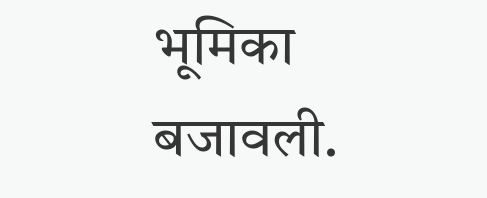भूमिका बजावली.